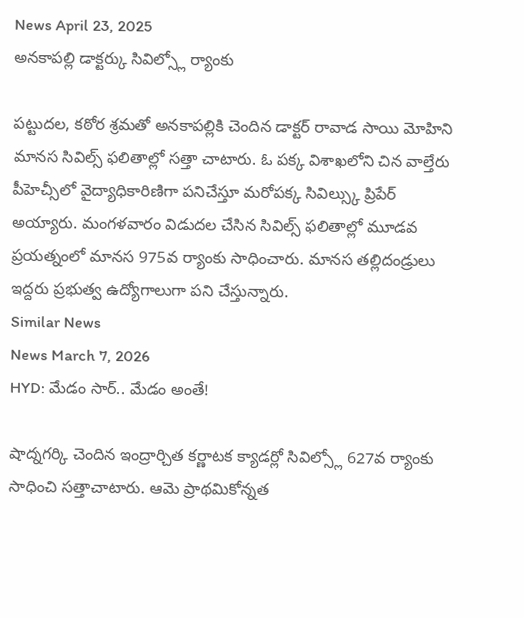News April 23, 2025
అనకాపల్లి డాక్టర్కు సివిల్స్లో ర్యాంకు

పట్టుదల, కఠోర శ్రమతో అనకాపల్లికి చెందిన డాక్టర్ రావాడ సాయి మోహిని మానస సివిల్స్ ఫలితాల్లో సత్తా చాటారు. ఓ పక్క విశాఖలోని చిన వాల్తేరు పీహెచ్సీలో వైద్యాధికారిణిగా పనిచేస్తూ మరోపక్క సివిల్స్కు ప్రిపేర్ అయ్యారు. మంగళవారం విడుదల చేసిన సివిల్స్ ఫలితాల్లో మూడవ ప్రయత్నంలో మానస 975వ ర్యాంకు సాధించారు. మానస తల్లిదండ్రులు ఇద్దరు ప్రభుత్వ ఉద్యోగాలుగా పని చేస్తున్నారు.
Similar News
News March 7, 2026
HYD: మేడం సార్.. మేడం అంతే!

షాద్నగర్కి చెందిన ఇంద్రార్చిత కర్ణాటక క్యాడర్లో సివిల్స్లో 627వ ర్యాంకు సాధించి సత్తాచాటారు. ఆమె ప్రాథమికోన్నత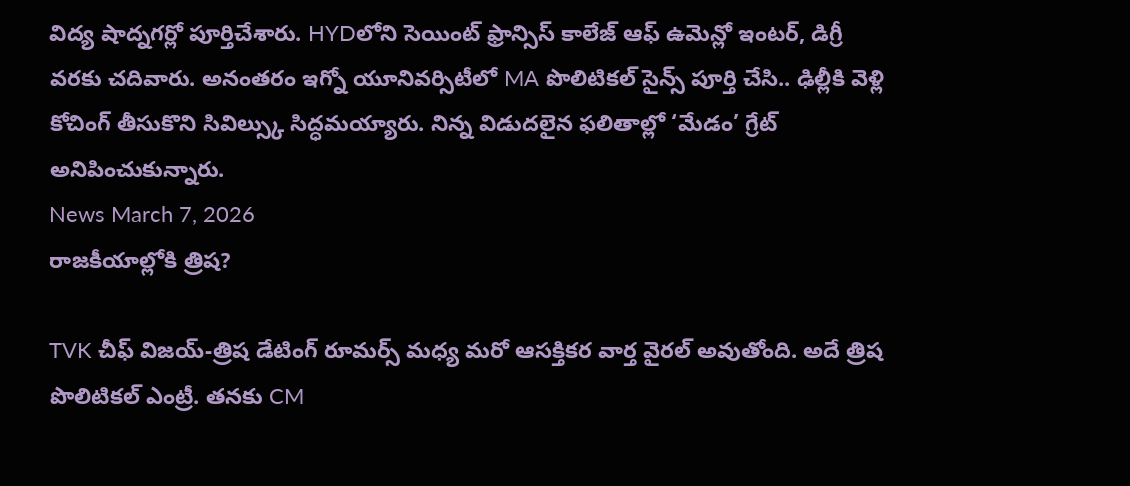విద్య షాద్నగర్లో పూర్తిచేశారు. HYDలోని సెయింట్ ఫ్రాన్సిస్ కాలేజ్ ఆఫ్ ఉమెన్లో ఇంటర్, డిగ్రీ వరకు చదివారు. అనంతరం ఇగ్నో యూనివర్సిటీలో MA పొలిటికల్ సైన్స్ పూర్తి చేసి.. ఢిల్లీకి వెళ్లి కోచింగ్ తీసుకొని సివిల్స్కు సిద్ధమయ్యారు. నిన్న విడుదలైన ఫలితాల్లో ‘మేడం’ గ్రేట్ అనిపించుకున్నారు.
News March 7, 2026
రాజకీయాల్లోకి త్రిష?

TVK చీఫ్ విజయ్-త్రిష డేటింగ్ రూమర్స్ మధ్య మరో ఆసక్తికర వార్త వైరల్ అవుతోంది. అదే త్రిష పొలిటికల్ ఎంట్రీ. తనకు CM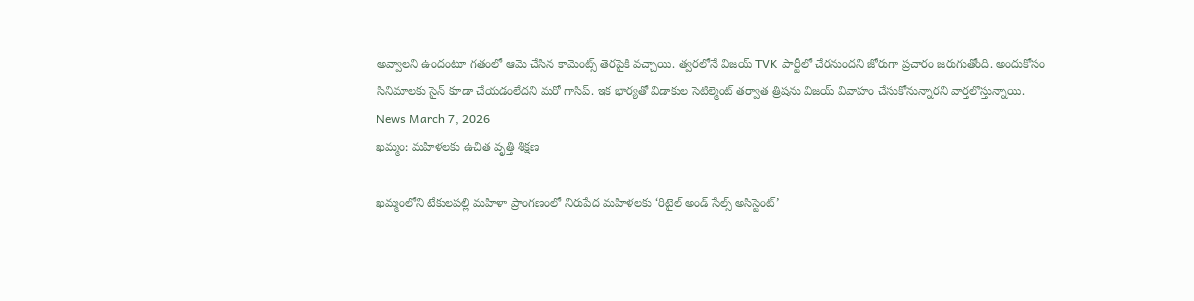అవ్వాలని ఉందంటూ గతంలో ఆమె చేసిన కామెంట్స్ తెరపైకి వచ్చాయి. త్వరలోనే విజయ్ TVK పార్టీలో చేరనుందని జోరుగా ప్రచారం జరుగుతోంది. అందుకోసం సినిమాలకు సైన్ కూడా చేయడంలేదని మరో గాసిప్. ఇక భార్యతో విడాకుల సెటిల్మెంట్ తర్వాత త్రిషను విజయ్ వివాహం చేసుకోనున్నారని వార్తలొస్తున్నాయి.
News March 7, 2026
ఖమ్మం: మహిళలకు ఉచిత వృత్తి శిక్షణ

ఖమ్మంలోని టేకులపల్లి మహిళా ప్రాంగణంలో నిరుపేద మహిళలకు ‘రిటైల్ అండ్ సేల్స్ అసిస్టెంట్’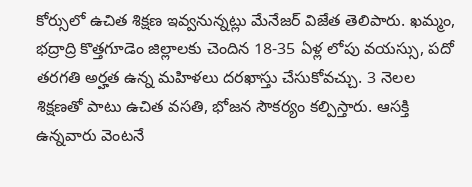కోర్సులో ఉచిత శిక్షణ ఇవ్వనున్నట్లు మేనేజర్ విజేత తెలిపారు. ఖమ్మం, భద్రాద్రి కొత్తగూడెం జిల్లాలకు చెందిన 18-35 ఏళ్ల లోపు వయస్సు, పదో తరగతి అర్హత ఉన్న మహిళలు దరఖాస్తు చేసుకోవచ్చు. 3 నెలల శిక్షణతో పాటు ఉచిత వసతి, భోజన సౌకర్యం కల్పిస్తారు. ఆసక్తి ఉన్నవారు వెంటనే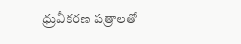ధ్రువీకరణ పత్రాలతో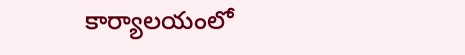కార్యాలయంలో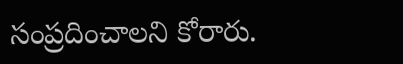సంప్రదించాలని కోరారు.